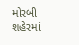મોરબી શહેરમાં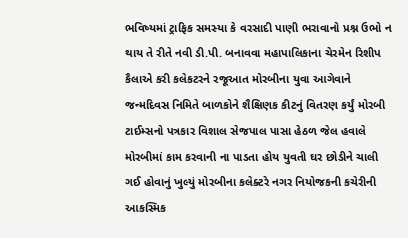ભવિષ્યમાં ટ્રાફિક સમસ્યા કે વરસાદી પાણી ભરાવાનો પ્રશ્ન ઉભો ન થાય તે રીતે નવી ડી.પી. બનાવવા મહાપાલિકાના ચેરમેન રિશીપ કૈલાએ કરી કલેકટરને રજૂઆત મોરબીના યુવા આગેવાને જન્મદિવસ નિમિતે બાળકોને શૈક્ષિણક કીટનું વિતરણ કર્યું મોરબી ટાઈમ્સનો પત્રકાર વિશાલ સેજપાલ પાસા હેઠળ જેલ હવાલે મોરબીમાં કામ કરવાની ના પાડતા હોય યુવતી ઘર છોડીને ચાલી ગઈ હોવાનું ખુલ્યું મોરબીના કલેક્ટરે નગર નિયોજકની કચેરીની આકસ્મિક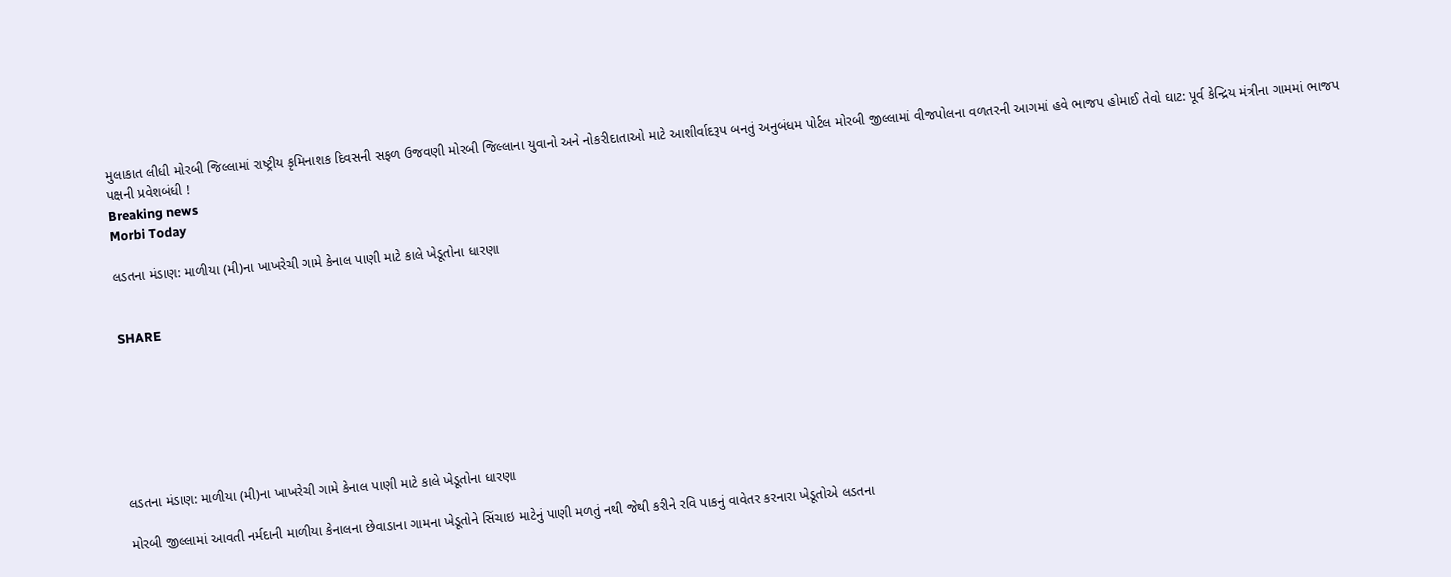મુલાકાત લીધી મોરબી જિલ્લામાં રાષ્ટ્રીય કૃમિનાશક દિવસની સફળ ઉજવણી મોરબી જિલ્લાના યુવાનો અને નોકરીદાતાઓ માટે આશીર્વાદરૂપ બનતું અનુબંધમ પોર્ટલ મોરબી જીલ્લામાં વીજપોલના વળતરની આગમાં હવે ભાજપ હોમાઈ તેવો ઘાટ: પૂર્વ કેન્દ્રિય મંત્રીના ગામમાં ભાજપ પક્ષની પ્રવેશબંધી !
Breaking news
Morbi Today

લડતના મંડાણ: માળીયા (મી)ના ખાખરેચી ગામે કેનાલ પાણી માટે કાલે ખેડૂતોના ધારણા


SHARE







લડતના મંડાણ: માળીયા (મી)ના ખાખરેચી ગામે કેનાલ પાણી માટે કાલે ખેડૂતોના ધારણા

મોરબી જીલ્લામાં આવતી નર્મદાની માળીયા કેનાલના છેવાડાના ગામના ખેડૂતોને સિંચાઇ માટેનું પાણી મળતું નથી જેથી કરીને રવિ પાકનું વાવેતર કરનારા ખેડૂતોએ લડતના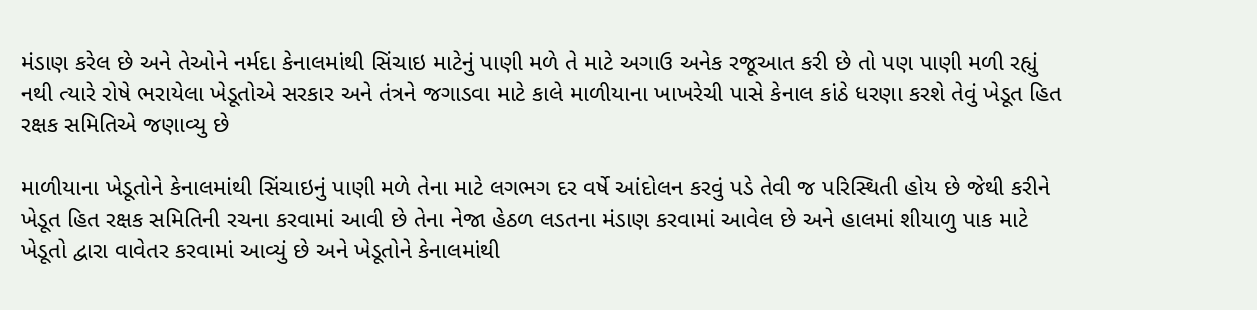મંડાણ કરેલ છે અને તેઓને નર્મદા કેનાલમાંથી સિંચાઇ માટેનું પાણી મળે તે માટે અગાઉ અનેક રજૂઆત કરી છે તો પણ પાણી મળી રહ્યું નથી ત્યારે રોષે ભરાયેલા ખેડૂતોએ સરકાર અને તંત્રને જગાડવા માટે કાલે માળીયાના ખાખરેચી પાસે કેનાલ કાંઠે ધરણા કરશે તેવું ખેડૂત હિત રક્ષક સમિતિએ જણાવ્યુ છે

માળીયાના ખેડૂતોને કેનાલમાંથી સિંચાઇનું પાણી મળે તેના માટે લગભગ દર વર્ષે આંદોલન કરવું પડે તેવી જ પરિસ્થિતી હોય છે જેથી કરીને ખેડૂત હિત રક્ષક સમિતિની રચના કરવામાં આવી છે તેના નેજા હેઠળ લડતના મંડાણ કરવામાં આવેલ છે અને હાલમાં શીયાળુ પાક માટે ખેડૂતો દ્વારા વાવેતર કરવામાં આવ્યું છે અને ખેડૂતોને કેનાલમાંથી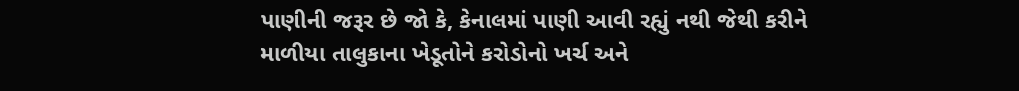પાણીની જરૂર છે જો કે, કેનાલમાં પાણી આવી રહ્યું નથી જેથી કરીને માળીયા તાલુકાના ખેડૂતોને કરોડોનો ખર્ચ અને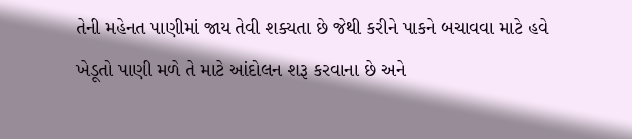તેની મહેનત પાણીમાં જાય તેવી શક્યતા છે જેથી કરીને પાકને બચાવવા માટે હવે ખેડૂતો પાણી મળે તે માટે આંદોલન શરૂ કરવાના છે અને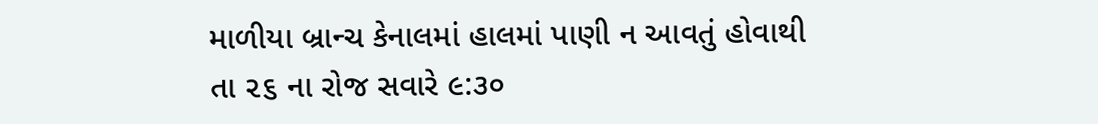માળીયા બ્રાન્ચ કેનાલમાં હાલમાં પાણી ન આવતું હોવાથી તા ૨૬ ના રોજ સવારે ૯:૩૦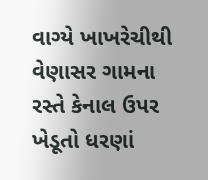વાગ્યે ખાખરેચીથી વેણાસર ગામના રસ્તે કેનાલ ઉપર ખેડૂતો ધરણાં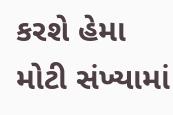કરશે હેમા મોટી સંખ્યામાં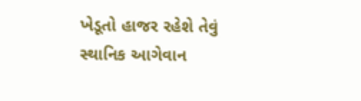ખેડૂતો હાજર રહેશે તેવું સ્થાનિક આગેવાન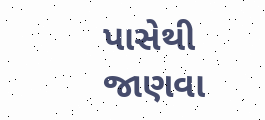પાસેથી જાણવા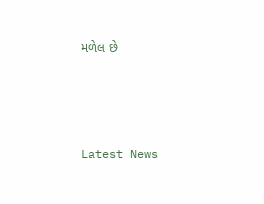મળેલ છે






Latest News